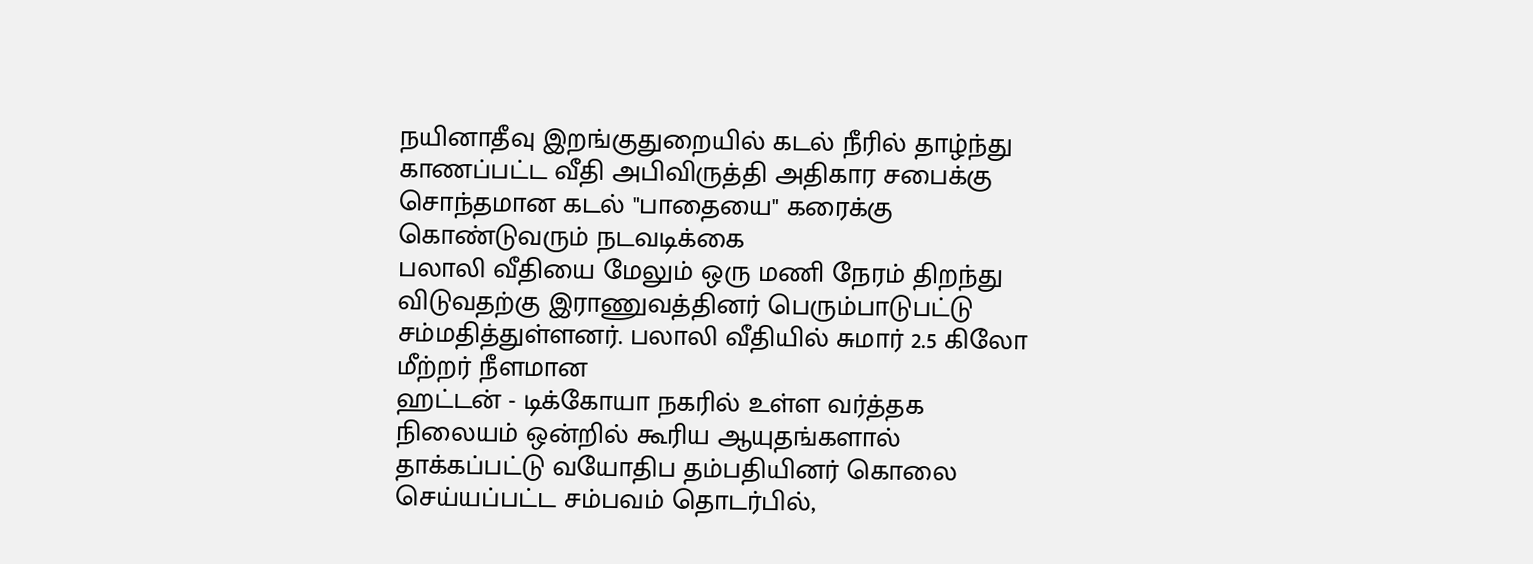நயினாதீவு இறங்குதுறையில் கடல் நீரில் தாழ்ந்து காணப்பட்ட வீதி அபிவிருத்தி அதிகார சபைக்கு சொந்தமான கடல் "பாதையை" கரைக்கு கொண்டுவரும் நடவடிக்கை
பலாலி வீதியை மேலும் ஒரு மணி நேரம் திறந்து விடுவதற்கு இராணுவத்தினர் பெரும்பாடுபட்டு சம்மதித்துள்ளனர். பலாலி வீதியில் சுமார் 2.5 கிலோ மீற்றர் நீளமான
ஹட்டன் - டிக்கோயா நகரில் உள்ள வர்த்தக நிலையம் ஒன்றில் கூரிய ஆயுதங்களால் தாக்கப்பட்டு வயோதிப தம்பதியினர் கொலை செய்யப்பட்ட சம்பவம் தொடர்பில்,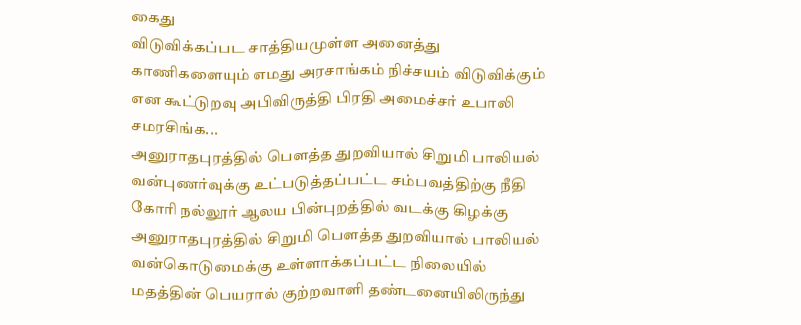கைது
விடுவிக்கப்பட சாத்தியமுள்ள அனைத்து காணிகளையும் எமது அரசாங்கம் நிச்சயம் விடுவிக்கும் என கூட்டுறவு அபிவிருத்தி பிரதி அமைச்சர் உபாலி சமரசிங்க...
அனுராதபுரத்தில் பௌத்த துறவியால் சிறுமி பாலியல் வன்புணர்வுக்கு உட்படுத்தப்பட்ட சம்பவத்திற்கு நீதி கோரி நல்லூர் ஆலய பின்புறத்தில் வடக்கு கிழக்கு
அனுராதபுரத்தில் சிறுமி பௌத்த துறவியால் பாலியல் வன்கொடுமைக்கு உள்ளாக்கப்பட்ட நிலையில் மதத்தின் பெயரால் குற்றவாளி தண்டனையிலிருந்து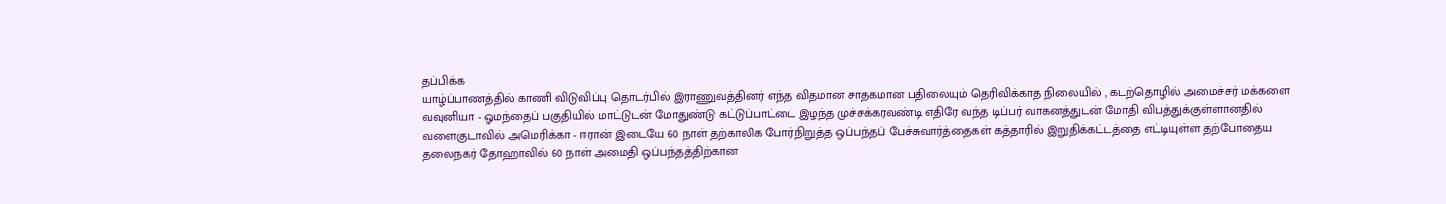தப்பிக்க
யாழ்ப்பாணத்தில் காணி விடுவிப்பு தொடர்பில் இராணுவத்தினர் எந்த விதமான சாதகமான பதிலையும் தெரிவிக்காத நிலையில் , கடற்தொழில் அமைச்சர் மக்களை
வவுனியா - ஓமந்தைப் பகுதியில் மாட்டுடன் மோதுண்டு கட்டுப்பாட்டை இழந்த முச்சக்கரவண்டி எதிரே வந்த டிப்பர் வாகனத்துடன் மோதி விபத்துக்குள்ளானதில்
வளைகுடாவில் அமெரிக்கா - ஈரான் இடையே 60 நாள் தற்காலிக போர்நிறுத்த ஒப்பந்தப் பேச்சுவார்த்தைகள் கத்தாரில் இறுதிக்கட்டத்தை எட்டியுள்ள தற்போதைய
தலைநகர் தோஹாவில் 60 நாள் அமைதி ஒப்பந்தத்திற்கான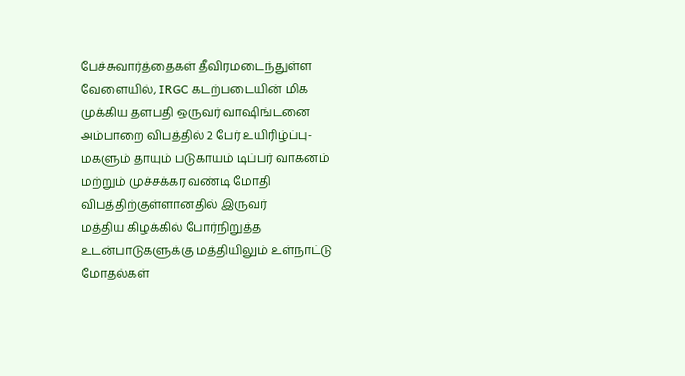பேச்சுவார்த்தைகள் தீவிரமடைந்துள்ள வேளையில், IRGC கடற்படையின் மிக முக்கிய தளபதி ஒருவர் வாஷிங்டனை
அம்பாறை விபத்தில் 2 பேர் உயிரிழ்ப்பு- மகளும் தாயும் படுகாயம் டிப்பர் வாகனம் மற்றும் முச்சக்கர வண்டி மோதி விபத்திற்குள்ளானதில் இருவர்
மத்திய கிழக்கில் போர்நிறுத்த உடன்பாடுகளுக்கு மத்தியிலும் உள்நாட்டு மோதல்கள்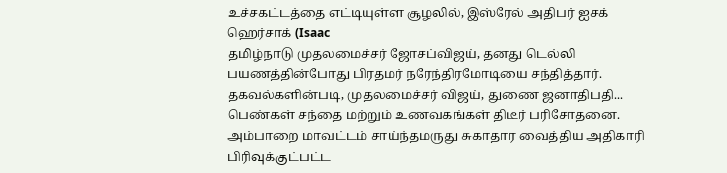உச்சகட்டத்தை எட்டியுள்ள சூழலில், இஸ்ரேல் அதிபர் ஐசக் ஹெர்சாக் (Isaac
தமிழ்நாடு முதலமைச்சர் ஜோசப்விஜய், தனது டெல்லி பயணத்தின்போது பிரதமர் நரேந்திரமோடியை சந்தித்தார். தகவல்களின்படி, முதலமைச்சர் விஜய், துணை ஜனாதிபதி...
பெண்கள் சந்தை மற்றும் உணவகங்கள் திடீர் பரிசோதனை. அம்பாறை மாவட்டம் சாய்ந்தமருது சுகாதார வைத்திய அதிகாரி பிரிவுக்குட்பட்ட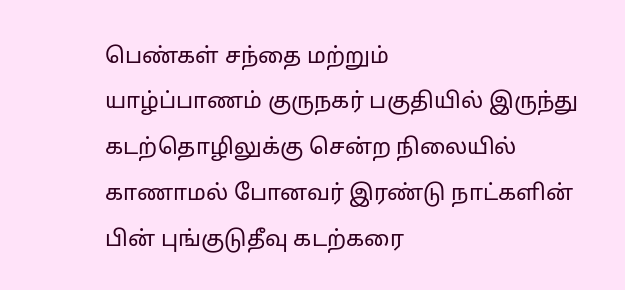பெண்கள் சந்தை மற்றும்
யாழ்ப்பாணம் குருநகர் பகுதியில் இருந்து கடற்தொழிலுக்கு சென்ற நிலையில் காணாமல் போனவர் இரண்டு நாட்களின் பின் புங்குடுதீவு கடற்கரை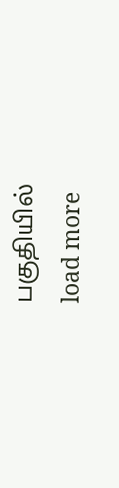பகுதியில்
load more